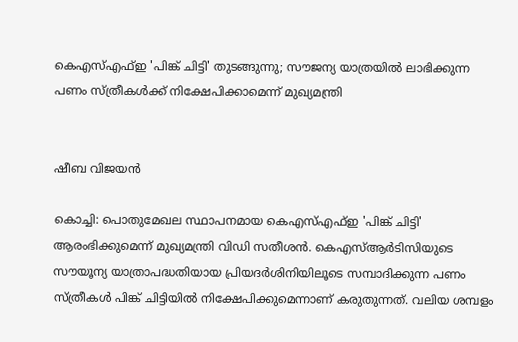കെഎസ്എഫ്ഇ 'പിങ്ക് ചിട്ടി' തുടങ്ങുന്നു; സൗജന്യ യാത്രയില്‍ ലാഭിക്കുന്ന പണം സ്ത്രീകള്‍ക്ക് നിക്ഷേപിക്കാമെന്ന് മുഖ്യമന്ത്രി


ഷീബ വിജയൻ

കൊച്ചി: പൊതുമേഖല സ്ഥാപനമായ കെഎസ്എഫ്ഇ 'പിങ്ക് ചിട്ടി' ആരംഭിക്കുമെന്ന് മുഖ്യമന്ത്രി വിഡി സതീശന്‍. കെഎസ്ആര്‍ടിസിയുടെ സൗയൂന്യ യാത്രാപദ്ധതിയായ പ്രിയദര്‍ശിനിയിലൂടെ സമ്പാദിക്കുന്ന പണം സ്ത്രീകള്‍ പിങ്ക് ചിട്ടിയില്‍ നിക്ഷേപിക്കുമെന്നാണ് കരുതുന്നത്. വലിയ ശമ്പളം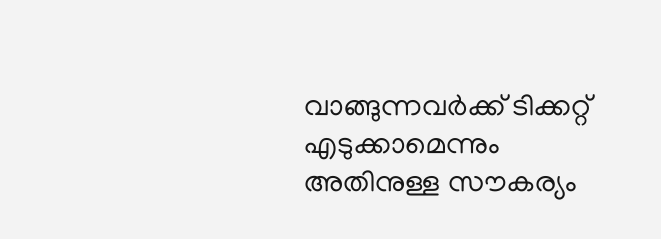വാങ്ങുന്നവര്‍ക്ക് ടിക്കറ്റ് എടുക്കാമെന്നും അതിനുള്ള സൗകര്യം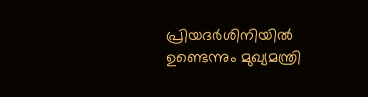പ്രിയദര്‍ശിനിയില്‍ ഉണ്ടെന്നും മുഖ്യമന്ത്രി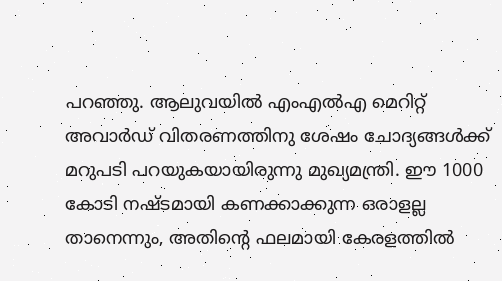പറഞ്ഞു. ആലുവയില്‍ എംഎല്‍എ മെറിറ്റ് അവാര്‍ഡ് വിതരണത്തിനു ശേഷം ചോദ്യങ്ങള്‍ക്ക് മറുപടി പറയുകയായിരുന്നു മുഖ്യമന്ത്രി. ഈ 1000 കോടി നഷ്ടമായി കണക്കാക്കുന്ന ഒരാളല്ല താനെന്നും, അതിന്റെ ഫലമായി കേരളത്തില്‍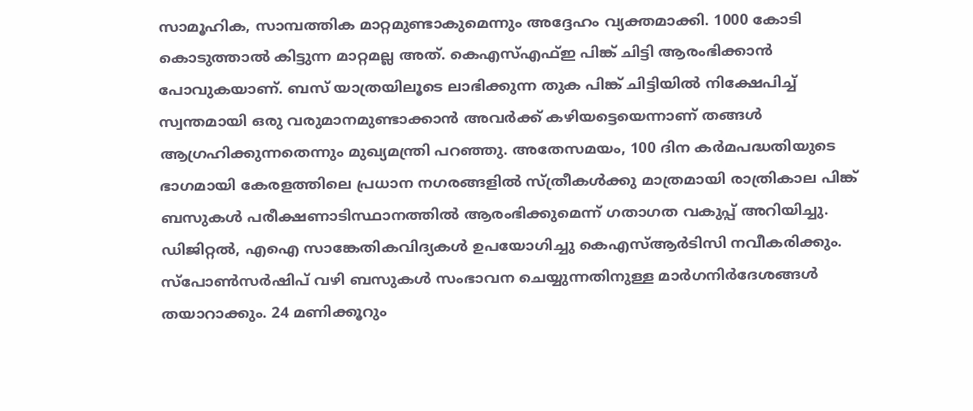സാമൂഹിക, സാമ്പത്തിക മാറ്റമുണ്ടാകുമെന്നും അദ്ദേഹം വ്യക്തമാക്കി. 1000 കോടി കൊടുത്താല്‍ കിട്ടുന്ന മാറ്റമല്ല അത്. കെഎസ്എഫ്ഇ പിങ്ക് ചിട്ടി ആരംഭിക്കാന്‍ പോവുകയാണ്. ബസ് യാത്രയിലൂടെ ലാഭിക്കുന്ന തുക പിങ്ക് ചിട്ടിയില്‍ നിക്ഷേപിച്ച് സ്വന്തമായി ഒരു വരുമാനമുണ്ടാക്കാന്‍ അവര്‍ക്ക് കഴിയട്ടെയെന്നാണ് തങ്ങൾ ആഗ്രഹിക്കുന്നതെന്നും മുഖ്യമന്ത്രി പറഞ്ഞു. അതേസമയം, 100 ദിന കര്‍മപദ്ധതിയുടെ ഭാഗമായി കേരളത്തിലെ പ്രധാന നഗരങ്ങളില്‍ സ്ത്രീകള്‍ക്കു മാത്രമായി രാത്രികാല പിങ്ക് ബസുകള്‍ പരീക്ഷണാടിസ്ഥാനത്തില്‍ ആരംഭിക്കുമെന്ന് ഗതാഗത വകുപ്പ് അറിയിച്ചു. ഡിജിറ്റല്‍, എഐ സാങ്കേതികവിദ്യകള്‍ ഉപയോഗിച്ചു കെഎസ്ആര്‍ടിസി നവീകരിക്കും. സ്‌പോണ്‍സര്‍ഷിപ് വഴി ബസുകള്‍ സംഭാവന ചെയ്യുന്നതിനുള്ള മാര്‍ഗനിര്‍ദേശങ്ങള്‍ തയാറാക്കും. 24 മണിക്കൂറും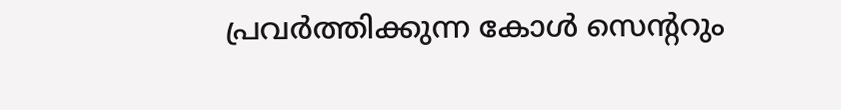പ്രവര്‍ത്തിക്കുന്ന കോള്‍ സെന്ററും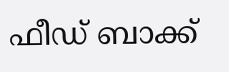ഫീഡ് ബാക്ക്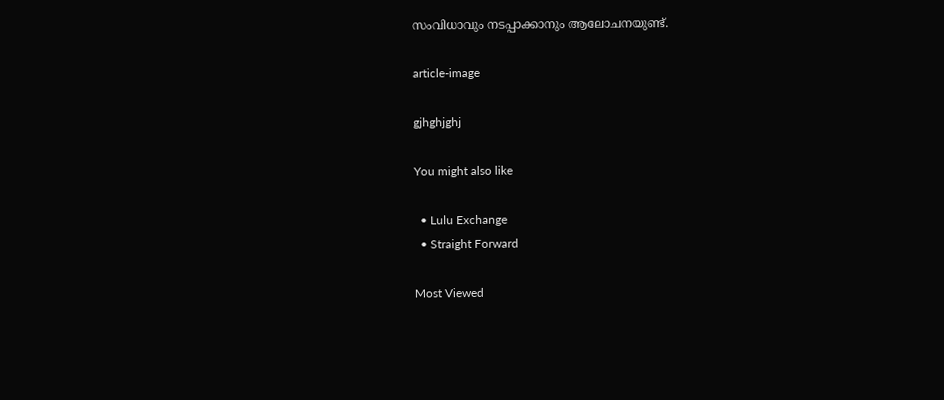സംവിധാവും നടപ്പാക്കാനും ആലോചനയുണ്ട്.

article-image

gjhghjghj

You might also like

  • Lulu Exchange
  • Straight Forward

Most Viewed